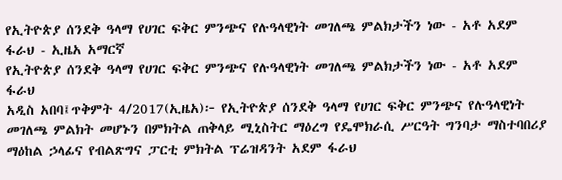የኢትዮጵያ ሰንደቅ ዓላማ የሀገር ፍቅር ምንጭና የሉዓላዊነት መገለጫ ምልክታችን ነው - አቶ አደም ፋራህ - ኢዜአ አማርኛ
የኢትዮጵያ ሰንደቅ ዓላማ የሀገር ፍቅር ምንጭና የሉዓላዊነት መገለጫ ምልክታችን ነው - አቶ አደም ፋራህ
አዲስ አበባ፤ጥቅምት 4/2017(ኢዜአ)፦ የኢትዮጵያ ሰንደቅ ዓላማ የሀገር ፍቅር ምንጭና የሉዓላዊነት መገለጫ ምልክት መሆኑን በምክትል ጠቅላይ ሚኒስትር ማዕረግ የዴሞክራሲ ሥርዓት ግንባታ ማስተባበሪያ ማዕከል ኃላፊና የብልጽግና ፓርቲ ምክትል ፕሬዝዳንት አደም ፋራህ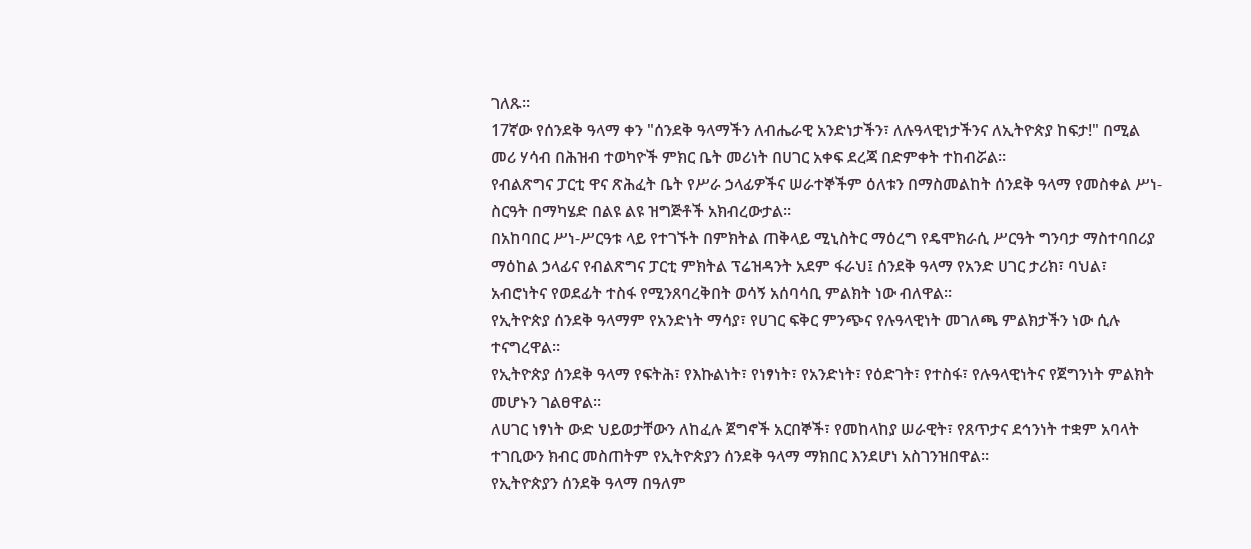ገለጹ።
17ኛው የሰንደቅ ዓላማ ቀን "ሰንደቅ ዓላማችን ለብሔራዊ አንድነታችን፣ ለሉዓላዊነታችንና ለኢትዮጵያ ከፍታ!" በሚል መሪ ሃሳብ በሕዝብ ተወካዮች ምክር ቤት መሪነት በሀገር አቀፍ ደረጃ በድምቀት ተከብሯል።
የብልጽግና ፓርቲ ዋና ጽሕፈት ቤት የሥራ ኃላፊዎችና ሠራተኞችም ዕለቱን በማስመልከት ሰንደቅ ዓላማ የመስቀል ሥነ-ስርዓት በማካሄድ በልዩ ልዩ ዝግጅቶች አክብረውታል።
በአከባበር ሥነ-ሥርዓቱ ላይ የተገኙት በምክትል ጠቅላይ ሚኒስትር ማዕረግ የዴሞክራሲ ሥርዓት ግንባታ ማስተባበሪያ ማዕከል ኃላፊና የብልጽግና ፓርቲ ምክትል ፕሬዝዳንት አደም ፋራህ፤ ሰንደቅ ዓላማ የአንድ ሀገር ታሪክ፣ ባህል፣ አብሮነትና የወደፊት ተስፋ የሚንጸባረቅበት ወሳኝ አሰባሳቢ ምልክት ነው ብለዋል።
የኢትዮጵያ ሰንደቅ ዓላማም የአንድነት ማሳያ፣ የሀገር ፍቅር ምንጭና የሉዓላዊነት መገለጫ ምልክታችን ነው ሲሉ ተናግረዋል።
የኢትዮጵያ ሰንደቅ ዓላማ የፍትሕ፣ የእኩልነት፣ የነፃነት፣ የአንድነት፣ የዕድገት፣ የተስፋ፣ የሉዓላዊነትና የጀግንነት ምልክት መሆኑን ገልፀዋል።
ለሀገር ነፃነት ውድ ህይወታቸውን ለከፈሉ ጀግኖች አርበኞች፣ የመከላከያ ሠራዊት፣ የጸጥታና ደኅንነት ተቋም አባላት ተገቢውን ክብር መስጠትም የኢትዮጵያን ሰንደቅ ዓላማ ማክበር እንደሆነ አስገንዝበዋል።
የኢትዮጵያን ሰንደቅ ዓላማ በዓለም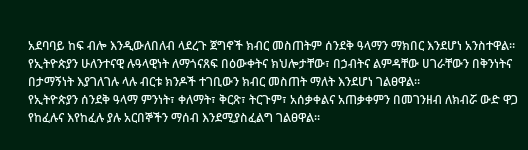አደባባይ ከፍ ብሎ እንዲውለበለብ ላደረጉ ጀግኖች ክብር መስጠትም ሰንደቅ ዓላማን ማክበር እንደሆነ አንስተዋል።
የኢትዮጵያን ሁለንተናዊ ሉዓላዊነት ለማጎናጸፍ በዕውቀትና ክህሎታቸው፣ በኃብትና ልምዳቸው ሀገራቸውን በቅንነትና በታማኝነት እያገለገሉ ላሉ ብርቱ ክንዶች ተገቢውን ክብር መስጠት ማለት እንደሆነ ገልፀዋል።
የኢትዮጵያን ሰንደቅ ዓላማ ምንነት፣ ቀለማት፣ ቅርጽ፣ ትርጉም፣ አሰቃቀልና አጠቃቀምን በመገንዘብ ለክብሯ ውድ ዋጋ የከፈሉና እየከፈሉ ያሉ አርበኞችን ማሰብ እንደሚያስፈልግ ገልፀዋል።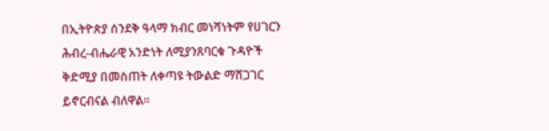በኢትዮጵያ ሰንደቅ ዓላማ ክብር መነሻነትም የሀገርን ሕብረ-ብሔራዊ አንድነት ለሚያንጸባርቁ ጉዳዮች ቅድሚያ በመስጠት ለቀጣዩ ትውልድ ማሸጋገር ይኖርብናል ብለዋል።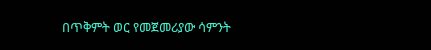በጥቅምት ወር የመጀመሪያው ሳምንት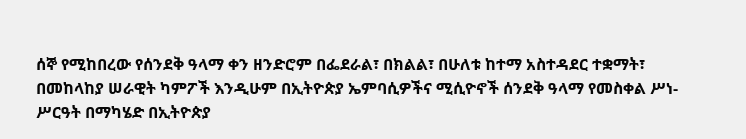ሰኞ የሚከበረው የሰንደቅ ዓላማ ቀን ዘንድሮም በፌደራል፣ በክልል፣ በሁለቱ ከተማ አስተዳደር ተቋማት፣ በመከላከያ ሠራዊት ካምፖች እንዲሁም በኢትዮጵያ ኤምባሲዎችና ሚሲዮኖች ሰንደቅ ዓላማ የመስቀል ሥነ-ሥርዓት በማካሄድ በኢትዮጵያ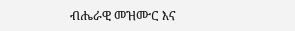ብሔራዊ መዝሙር እና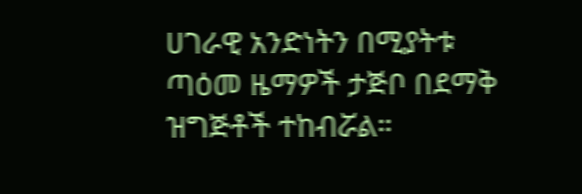ሀገራዊ አንድነትን በሚያትቱ ጣዕመ ዜማዎች ታጅቦ በደማቅ ዝግጅቶች ተከብሯል።